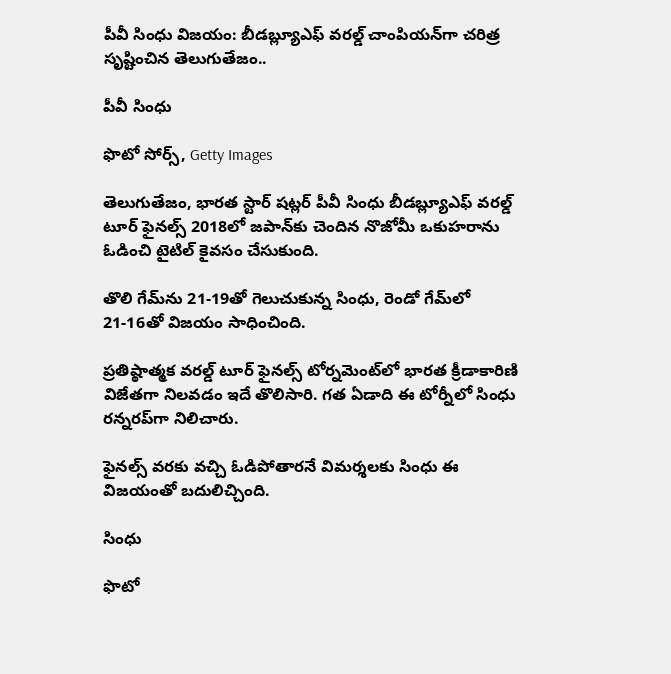పీవీ సింధు విజయం: బీడబ్ల్యూఎఫ్ వరల్డ్ చాంపియన్‌‌గా చరిత్ర సృష్టించిన తెలుగుతేజం..

పీవీ సింధు

ఫొటో సోర్స్, Getty Images

తెలుగుతేజం, భారత స్టార్ షట్లర్ పీవీ సింధు బీడబ్ల్యూఎఫ్ వరల్డ్ టూర్ ఫైనల్స్‌ 2018లో జపాన్‌కు చెందిన నొజోమీ ఒకుహరాను ఓడించి టైటిల్ కైవసం చేసుకుంది.

తొలి గేమ్‌ను 21-19తో గెలుచుకున్న సింధు, రెండో గేమ్‌లో 21-16తో విజయం సాధించింది.

ప్రతిష్ఠాత్మక వరల్డ్‌ టూర్‌ ఫైనల్స్‌ టోర్నమెంట్‌లో భారత క్రీడాకారిణి విజేతగా నిలవడం ఇదే తొలిసారి. గత ఏడాది ఈ టోర్నీలో సింధు రన్నరప్‌గా నిలిచారు.

ఫైనల్స్ వరకు వచ్చి ఓడిపోతారనే విమర్శలకు సింధు ఈ విజయంతో బదులిచ్చింది.

సింధు

ఫొటో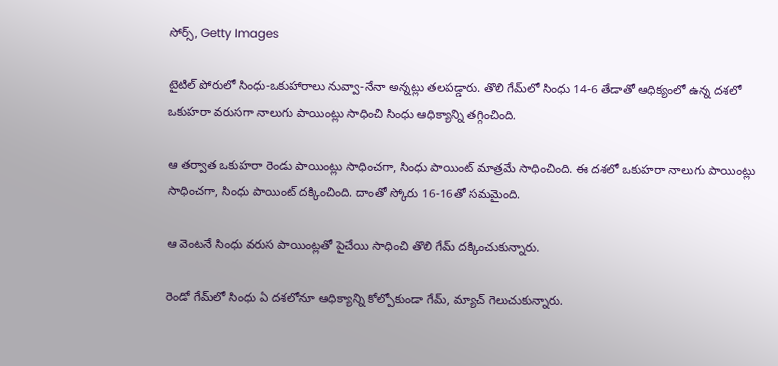సోర్స్, Getty Images

టైటిల్‌ పోరులో సింధు-ఒకుహారాలు నువ్వా-నేనా అన్నట్లు తలపడ్డారు. తొలి గేమ్‌లో సింధు 14-6 తేడాతో ఆధిక్యంలో ఉన్న దశలో ఒకుహరా వరుసగా నాలుగు పాయింట్లు సాధించి సింధు ఆధిక్యాన్ని తగ్గించింది.

ఆ తర్వాత ఒకుహరా రెండు పాయింట్లు సాధించగా, సింధు పాయింట్‌ మాత్రమే సాధించింది. ఈ దశలో ఒకుహరా నాలుగు పాయింట్లు సాధించగా, సింధు పాయింట్‌ దక్కించింది. దాంతో స్కోరు 16-16తో సమమైంది.

ఆ వెంటనే సింధు వరుస పాయింట్లతో పైచేయి సాధించి తొలి గేమ్‌ దక్కించుకున్నారు.

రెండో గేమ్‌లో సింధు ఏ దశలోనూ ఆధిక్యాన్ని కోల‍్పోకుండా గేమ్, మ్యాచ్ గెలుచుకున్నారు.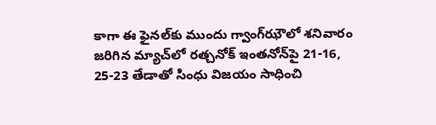కాగా ఈ ఫైనల్‌కు ముందు గ్వాంగ్‌ఝౌలో శనివారం జరిగిన మ్యాచ్‌లో రత్చనోక్‌ ఇంతనోన్‌పై 21-16, 25-23 తేడాతో సింధు విజయం సాధించి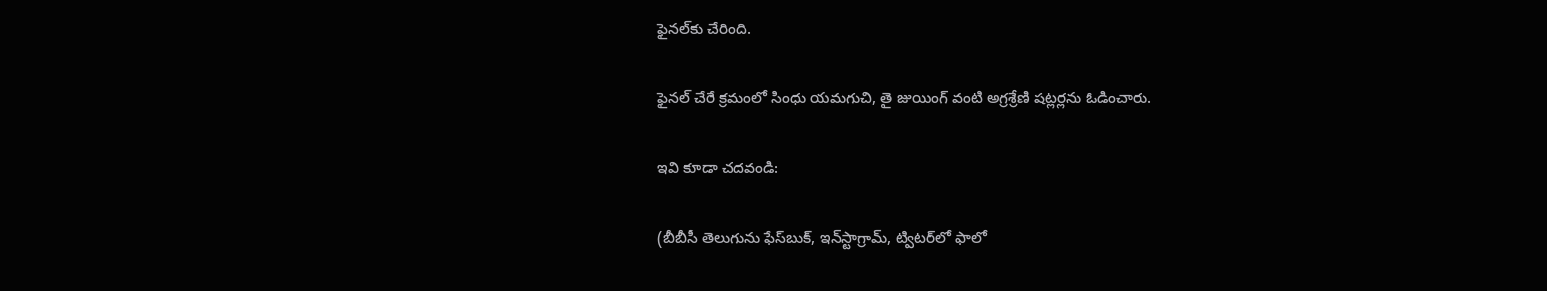ఫైనల్‌కు చేరింది.

ఫైనల్ చేరే క్రమంలో సింధు యమగుచి, తై జుయింగ్ వంటి అగ్రశ్రేణి షట్లర్లను ఓడించారు.

ఇవి కూడా చదవండి:

(బీబీసీ తెలుగును ఫేస్‌బుక్, ఇన్‌స్టాగ్రామ్‌, ట్విటర్‌లో ఫాలో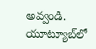అవ్వండి. యూట్యూబ్‌లో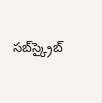సబ్‌స్క్రైబ్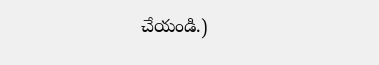చేయండి.)